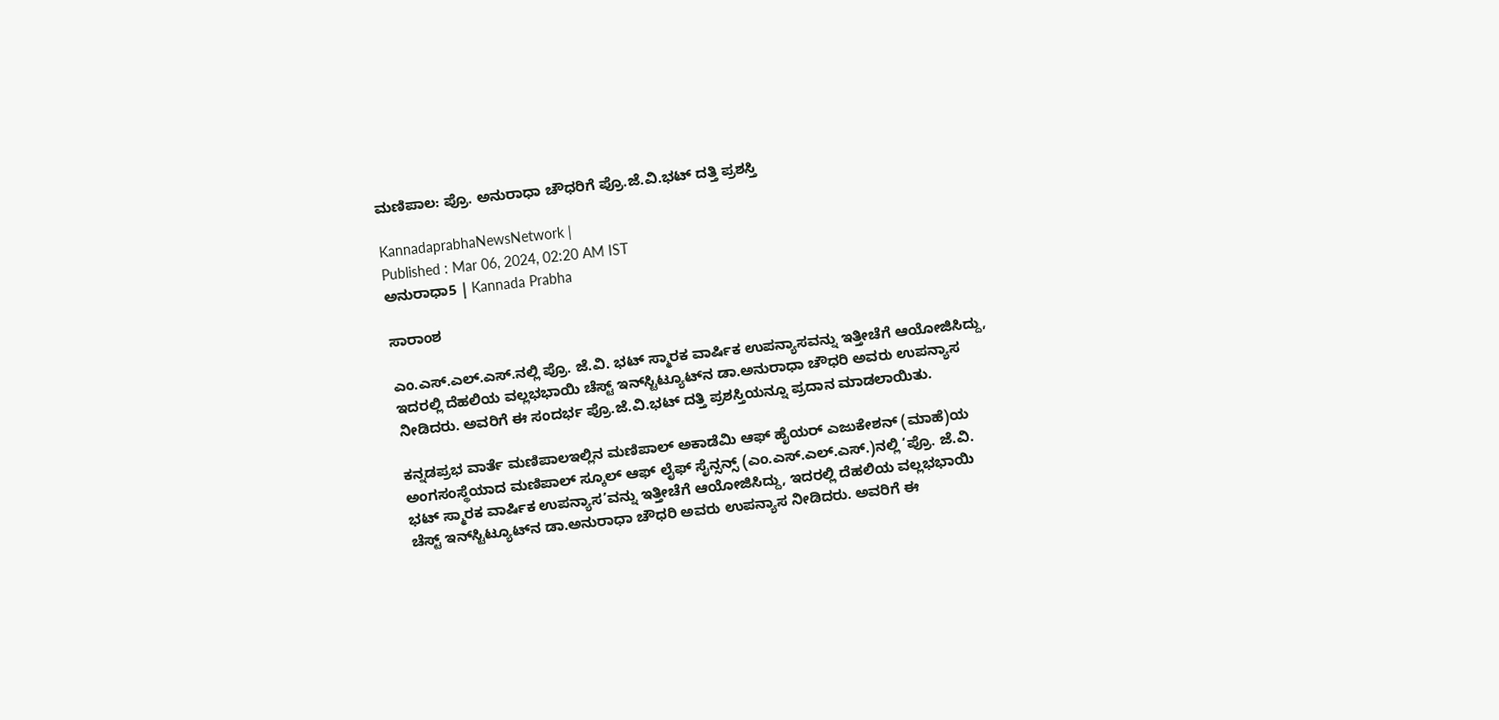ಮಣಿಪಾಲ: ಪ್ರೊ. ಅನುರಾಧಾ ಚೌಧರಿಗೆ ಪ್ರೊ.ಜೆ.ವಿ.ಭಟ್ ದತ್ತಿ ಪ್ರಶಸ್ತಿ

KannadaprabhaNewsNetwork |
Published : Mar 06, 2024, 02:20 AM IST
ಅನುರಾಧಾ5 | Kannada Prabha

ಸಾರಾಂಶ

ಎಂ.ಎಸ್‌.ಎಲ್‌.ಎಸ್‌.ನಲ್ಲಿ ಪ್ರೊ. ಜೆ.ವಿ. ಭಟ್‌ ಸ್ಮಾರಕ ವಾರ್ಷಿಕ ಉಪನ್ಯಾಸವನ್ನು ಇತ್ತೀಚೆಗೆ ಆಯೋಜಿಸಿದ್ದು, ಇದರಲ್ಲಿ ದೆಹಲಿಯ ವಲ್ಲಭಭಾಯಿ ಚೆಸ್ಟ್‌ ಇನ್‌ಸ್ಟಿಟ್ಯೂಟ್‌ನ ಡಾ.ಅನುರಾಧಾ ಚೌಧರಿ ಅವರು ಉಪನ್ಯಾಸ ನೀಡಿದರು. ಅವರಿಗೆ ಈ ಸಂದರ್ಭ ಪ್ರೊ.ಜೆ.ವಿ.ಭಟ್ ದತ್ತಿ ಪ್ರಶಸ್ತಿಯನ್ನೂ ಪ್ರದಾನ ಮಾಡಲಾಯಿತು.

ಕನ್ನಡಪ್ರಭ ವಾರ್ತೆ ಮಣಿಪಾಲಇಲ್ಲಿನ ಮಣಿಪಾಲ್‌ ಅಕಾಡೆಮಿ ಆಫ್‌ ಹೈಯರ್‌ ಎಜುಕೇಶನ್‌ (ಮಾಹೆ)ಯ ಅಂಗಸಂಸ್ಥೆಯಾದ ಮಣಿಪಾಲ್‌ ಸ್ಕೂಲ್‌ ಆಫ್‌ ಲೈಫ್‌ ಸೈನ್ಸನ್ಸ್‌ (ಎಂ.ಎಸ್‌.ಎಲ್‌.ಎಸ್‌.)ನಲ್ಲಿ ‘ಪ್ರೊ. ಜೆ.ವಿ. ಭಟ್‌ ಸ್ಮಾರಕ ವಾರ್ಷಿಕ ಉಪನ್ಯಾಸ’ವನ್ನು ಇತ್ತೀಚೆಗೆ ಆಯೋಜಿಸಿದ್ದು, ಇದರಲ್ಲಿ ದೆಹಲಿಯ ವಲ್ಲಭಭಾಯಿ ಚೆಸ್ಟ್‌ ಇನ್‌ಸ್ಟಿಟ್ಯೂಟ್‌ನ ಡಾ.ಅನುರಾಧಾ ಚೌಧರಿ ಅವರು ಉಪನ್ಯಾಸ ನೀಡಿದರು. ಅವರಿಗೆ ಈ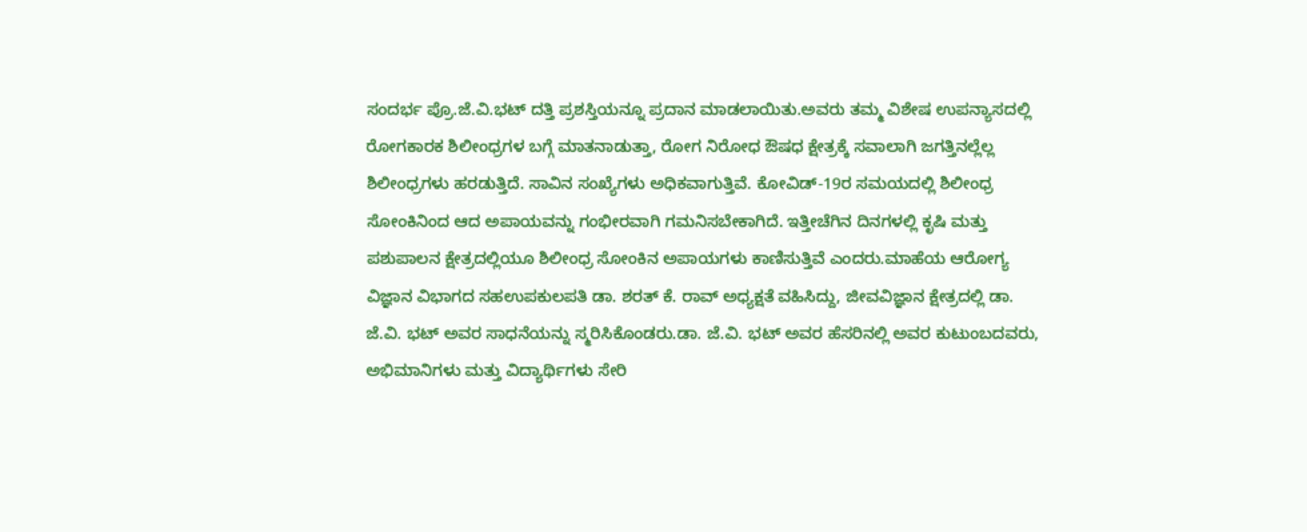ಸಂದರ್ಭ ಪ್ರೊ.ಜೆ.ವಿ.ಭಟ್ ದತ್ತಿ ಪ್ರಶಸ್ತಿಯನ್ನೂ ಪ್ರದಾನ ಮಾಡಲಾಯಿತು.ಅವರು ತಮ್ಮ ವಿಶೇಷ ಉಪನ್ಯಾಸದಲ್ಲಿ ರೋಗಕಾರಕ ಶಿಲೀಂಧ್ರಗಳ ಬಗ್ಗೆ ಮಾತನಾಡುತ್ತಾ, ರೋಗ ನಿರೋಧ ಔಷಧ ಕ್ಷೇತ್ರಕ್ಕೆ ಸವಾಲಾಗಿ ಜಗತ್ತಿನಲ್ಲೆಲ್ಲ ಶಿಲೀಂಧ್ರಗಳು ಹರಡುತ್ತಿದೆ. ಸಾವಿನ ಸಂಖ್ಯೆಗಳು ಅಧಿಕವಾಗುತ್ತಿವೆ. ಕೋವಿಡ್‌-19ರ ಸಮಯದಲ್ಲಿ ಶಿಲೀಂಧ್ರ ಸೋಂಕಿನಿಂದ ಆದ ಅಪಾಯವನ್ನು ಗಂಭೀರವಾಗಿ ಗಮನಿಸಬೇಕಾಗಿದೆ. ಇತ್ತೀಚೆಗಿನ ದಿನಗಳಲ್ಲಿ ಕೃಷಿ ಮತ್ತು ಪಶುಪಾಲನ ಕ್ಷೇತ್ರದಲ್ಲಿಯೂ ಶಿಲೀಂಧ್ರ ಸೋಂಕಿನ ಅಪಾಯಗಳು ಕಾಣಿಸುತ್ತಿವೆ ಎಂದರು.ಮಾಹೆಯ ಆರೋಗ್ಯ ವಿಜ್ಞಾನ ವಿಭಾಗದ ಸಹಉಪಕುಲಪತಿ ಡಾ. ಶರತ್‌ ಕೆ. ರಾವ್‌ ಅಧ್ಯಕ್ಷತೆ ವಹಿಸಿದ್ದು, ಜೀವವಿಜ್ಞಾನ ಕ್ಷೇತ್ರದಲ್ಲಿ ಡಾ. ಜೆ.ವಿ. ಭಟ್‌ ಅವರ ಸಾಧನೆಯನ್ನು ಸ್ಮರಿಸಿಕೊಂಡರು.ಡಾ. ಜೆ.ವಿ. ಭಟ್‌ ಅವರ ಹೆಸರಿನಲ್ಲಿ ಅವರ ಕುಟುಂಬದವರು, ಅಭಿಮಾನಿಗಳು ಮತ್ತು ವಿದ್ಯಾರ್ಥಿಗಳು ಸೇರಿ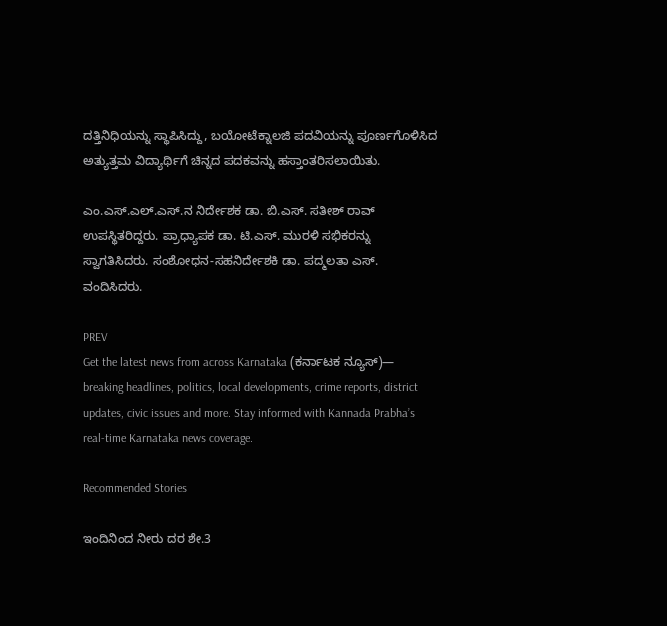ದತ್ತಿನಿಧಿಯನ್ನು ಸ್ಥಾಪಿಸಿದ್ದು, ಬಯೋಟೆಕ್ನಾಲಜಿ ಪದವಿಯನ್ನು ಪೂರ್ಣಗೊಳಿಸಿದ ಅತ್ಯುತ್ತಮ ವಿದ್ಯಾರ್ಥಿಗೆ ಚಿನ್ನದ ಪದಕವನ್ನು ಹಸ್ತಾಂತರಿಸಲಾಯಿತು.

ಎಂ.ಎಸ್‌.ಎಲ್‌.ಎಸ್‌.ನ ನಿರ್ದೇಶಕ ಡಾ. ಬಿ.ಎಸ್‌. ಸತೀಶ್‌ ರಾವ್‌ ಉಪಸ್ಥಿತರಿದ್ದರು. ಪ್ರಾಧ್ಯಾಪಕ ಡಾ. ಟಿ.ಎಸ್. ಮುರಳಿ ಸಭಿಕರನ್ನು ಸ್ವಾಗತಿಸಿದರು. ಸಂಶೋಧನ-ಸಹನಿರ್ದೇಶಕಿ ಡಾ. ಪದ್ಮಲತಾ ಎಸ್‌. ವಂದಿಸಿದರು.

PREV
Get the latest news from across Karnataka (ಕರ್ನಾಟಕ ನ್ಯೂಸ್)— breaking headlines, politics, local developments, crime reports, district updates, civic issues and more. Stay informed with Kannada Prabha’s real‑time Karnataka news coverage.

Recommended Stories

ಇಂದಿನಿಂದ ನೀರು ದರ ಶೇ.3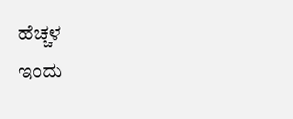ಹೆಚ್ಚಳ
ಇಂದು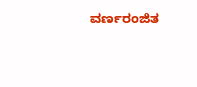ವರ್ಣರಂಜಿತ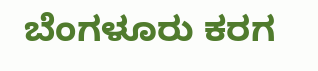ಬೆಂಗಳೂರು ಕರಗ